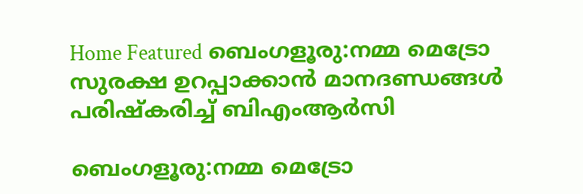Home Featured ബെംഗളൂരു:നമ്മ മെട്രോ സുരക്ഷ ഉറപ്പാക്കാൻ മാനദണ്ഡങ്ങൾ പരിഷ്കരിച്ച് ബിഎംആർസി

ബെംഗളൂരു:നമ്മ മെട്രോ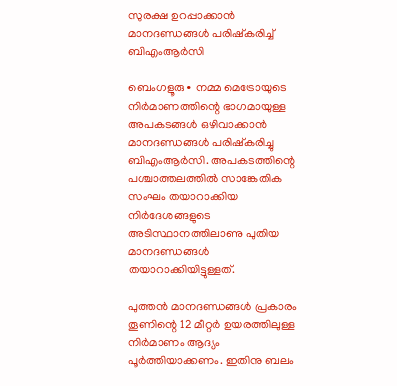സുരക്ഷ ഉറപ്പാക്കാൻ മാനദണ്ഡങ്ങൾ പരിഷ്കരിച്ച് ബിഎംആർസി

ബെംഗളൂരു∙ നമ്മ മെട്രോയുടെ നിർമാണത്തിന്റെ ഭാഗമായുള്ള അപകടങ്ങൾ ഒഴിവാക്കാൻ മാനദണ്ഡങ്ങൾ പരിഷ്കരിച്ചു ബിഎംആർസി. അപകടത്തിന്റെ പശ്ചാത്തലത്തിൽ സാങ്കേതിക സംഘം തയാറാക്കിയ നിർദേശങ്ങളുടെ അടിസ്ഥാനത്തിലാണു പുതിയ മാനദണ്ഡങ്ങൾ തയാറാക്കിയിട്ടുള്ളത്.

പുത്തൻ മാനദണ്ഡങ്ങൾ പ്രകാരം തൂണിന്റെ 12 മീറ്റർ ഉയരത്തിലുള്ള നിർമാണം ആദ്യം പൂർത്തിയാക്കണം. ഇതിനു ബലം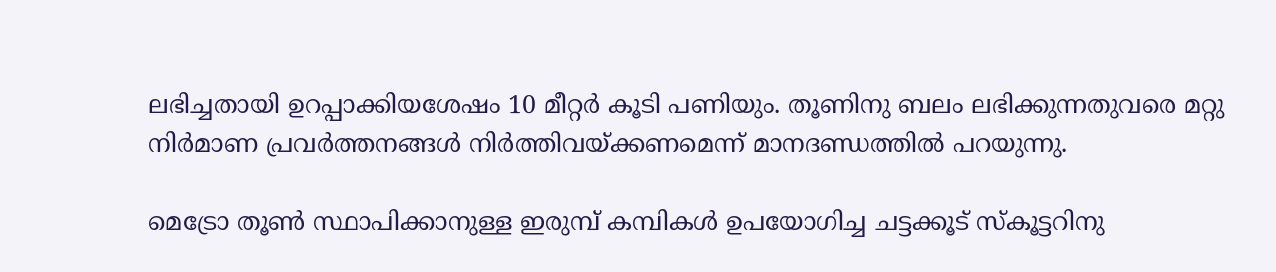ലഭിച്ചതായി ഉറപ്പാക്കിയശേഷം 10 മീറ്റർ കൂടി പണിയും. തൂണിനു ബലം ലഭിക്കുന്നതുവരെ മറ്റു നിർമാണ പ്രവർത്തനങ്ങൾ നിർത്തിവയ്ക്കണമെന്ന് മാനദണ്ഡത്തിൽ പറയുന്നു.

മെട്രോ തൂൺ സ്ഥാപിക്കാനുള്ള ഇരുമ്പ് കമ്പികൾ ഉപയോഗിച്ച ചട്ടക്കൂട് സ്കൂട്ടറിനു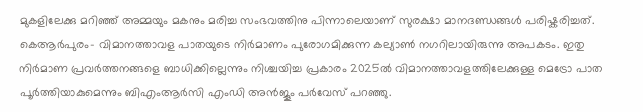മുകളിലേക്കു മറിഞ്ഞ് അമ്മയും മകനും മരിച്ച സംഭവത്തിനു പിന്നാലെയാണ് സുരക്ഷാ മാനദണ്ഡങ്ങൾ പരിഷ്കരിച്ചത്. കെആർപുരം– വിമാനത്താവള പാതയുടെ നിർമാണം പുരോഗമിക്കുന്ന കല്യാൺ നഗറിലായിരുന്നു അപകടം. ഇതു നിർമാണ പ്രവർത്തനങ്ങളെ ബാധിക്കില്ലെന്നും നിശ്ചയിച്ച പ്രകാരം 2025ൽ വിമാനത്താവളത്തിലേക്കുള്ള മെട്രോ പാത പൂർത്തിയാകുമെന്നും ബിഎംആർസി എംഡി അൻജൂം പർവേസ് പറഞ്ഞു.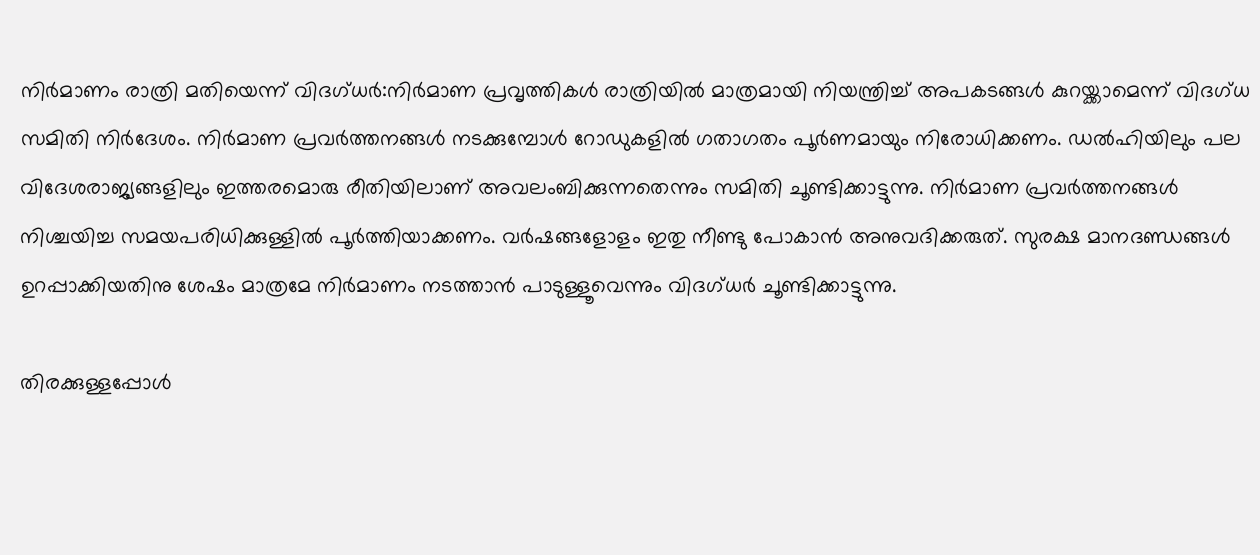നിർമാണം രാത്രി മതിയെന്ന് വിദഗ്ധർ:നിർമാണ പ്രവൃത്തികൾ രാത്രിയിൽ മാത്രമായി നിയന്ത്രിച്ച് അപകടങ്ങൾ കുറയ്ക്കാമെന്ന് വിദഗ്ധ സമിതി നിർദേശം. നിർമാണ പ്രവർത്തനങ്ങൾ നടക്കുമ്പോൾ റോഡുകളിൽ ഗതാഗതം പൂർണമായും നിരോധിക്കണം. ഡൽഹിയിലും പല വിദേശരാജ്യങ്ങളിലും ഇത്തരമൊരു രീതിയിലാണ് അവലംബിക്കുന്നതെന്നും സമിതി ചൂണ്ടിക്കാട്ടുന്നു. നിർമാണ പ്രവർത്തനങ്ങൾ നിശ്ചയിച്ച സമയപരിധിക്കുള്ളിൽ പൂർത്തിയാക്കണം. വർഷങ്ങളോളം ഇതു നീണ്ടു പോകാൻ അനുവദിക്കരുത്. സുരക്ഷ മാനദണ്ഡങ്ങൾ ഉറപ്പാക്കിയതിനു ശേഷം മാത്രമേ നിർമാണം നടത്താൻ പാടുള്ളൂവെന്നും വിദഗ്ധർ ചൂണ്ടിക്കാട്ടുന്നു.

തിരക്കുള്ളപ്പോൾ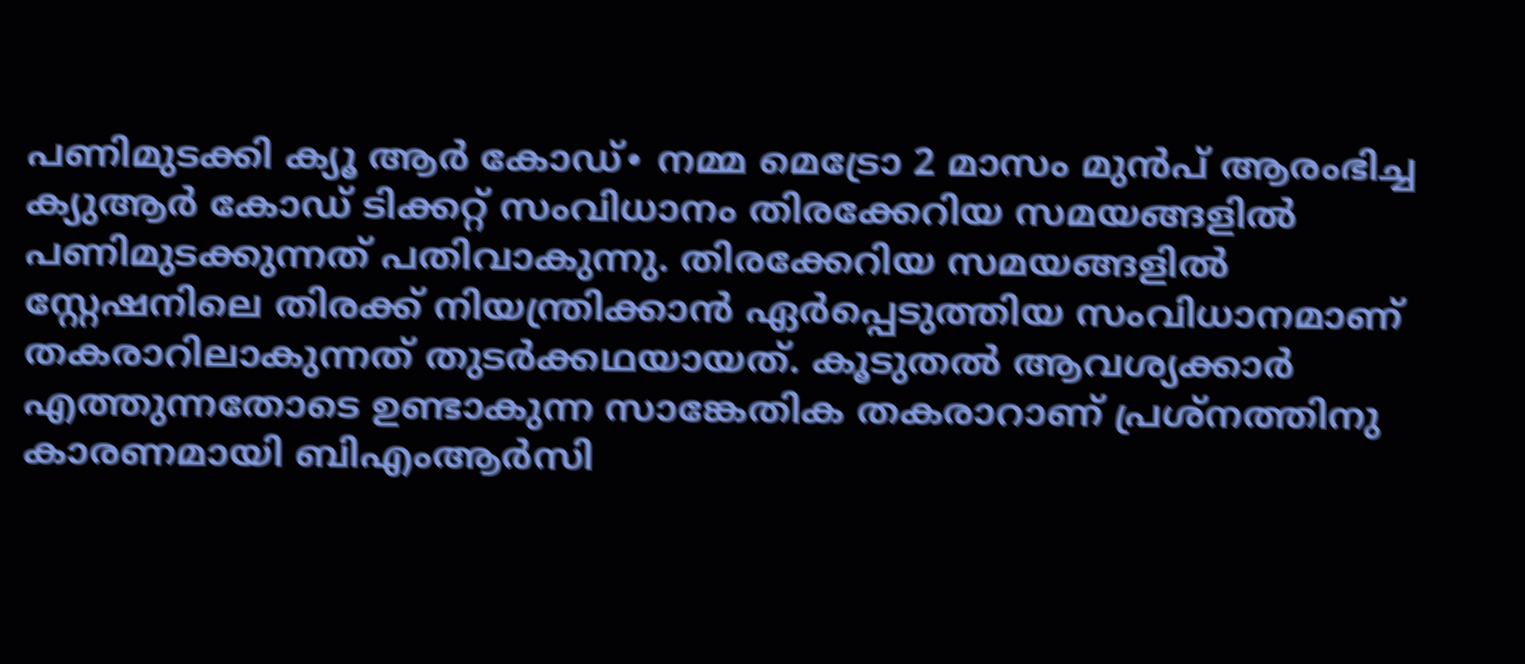പണിമുടക്കി ക്യൂ ആർ കോഡ്∙ നമ്മ മെട്രോ 2 മാസം മുൻപ് ആരംഭിച്ച ക്യുആർ കോഡ് ടിക്കറ്റ് സംവിധാനം തിരക്കേറിയ സമയങ്ങളിൽ പണിമുടക്കുന്നത് പതിവാകുന്നു. തിരക്കേറിയ സമയങ്ങളിൽ സ്റ്റേഷനിലെ തിരക്ക് നിയന്ത്രിക്കാൻ ഏർപ്പെടുത്തിയ സംവിധാനമാണ് തകരാറിലാകുന്നത് തുടർക്കഥയായത്. കൂടുതൽ ആവശ്യക്കാർ എത്തുന്നതോടെ ഉണ്ടാകുന്ന സാങ്കേതിക തകരാറാണ് പ്രശ്നത്തിനു കാരണമായി ബിഎംആർസി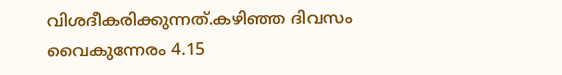വിശദീകരിക്കുന്നത്.കഴിഞ്ഞ ദിവസം വൈകുന്നേരം 4.15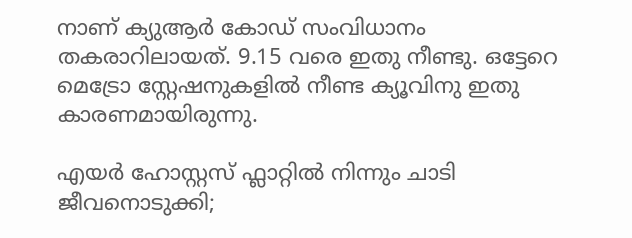നാണ് ക്യുആർ കോഡ് സംവിധാനം തകരാറിലായത്. 9.15 വരെ ഇതു നീണ്ടു. ഒട്ടേറെ മെട്രോ സ്റ്റേഷനുകളിൽ നീണ്ട ക്യൂവിനു ഇതു കാരണമായിരുന്നു.

എയര്‍ ഹോസ്റ്റസ് ഫ്ലാറ്റില്‍ നിന്നും ചാടി ജീവനൊടുക്കി;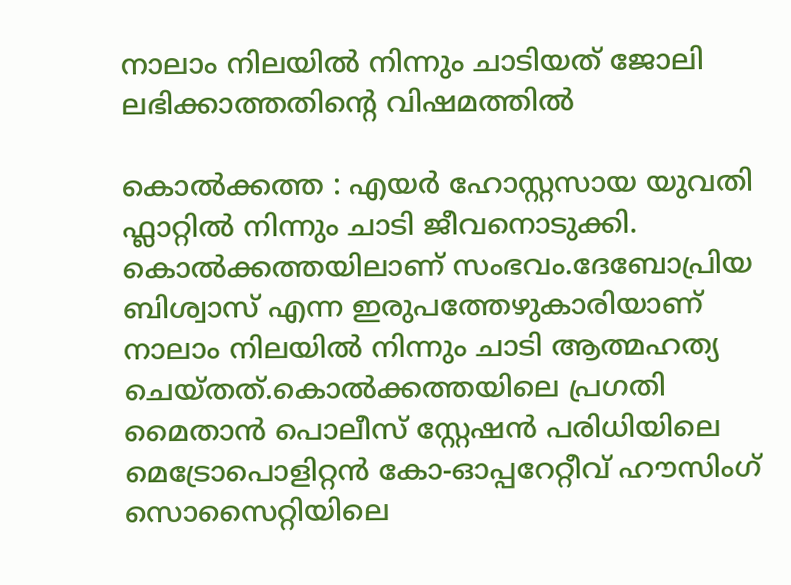നാലാം നിലയില്‍ നിന്നും ചാടിയത് ജോലി ലഭിക്കാത്തതിന്റെ വിഷമത്തില്‍

കൊല്‍ക്കത്ത : എയര്‍ ഹോസ്റ്റസായ യുവതി ഫ്ലാറ്റില്‍ നിന്നും ചാടി ജീവനൊടുക്കി. കൊല്‍ക്കത്തയിലാണ് സംഭവം.ദേബോപ്രിയ ബിശ്വാസ് എന്ന ഇരുപത്തേഴുകാരിയാണ് നാലാം നിലയില്‍ നിന്നും ചാടി ആത്മഹത്യ ചെയ്തത്.കൊല്‍ക്കത്തയിലെ പ്രഗതി മൈതാന്‍ പൊലീസ് സ്റ്റേഷന്‍ പരിധിയിലെ മെട്രോപൊളിറ്റന്‍ കോ-ഓപ്പറേറ്റീവ് ഹൗസിംഗ് സൊസൈറ്റിയിലെ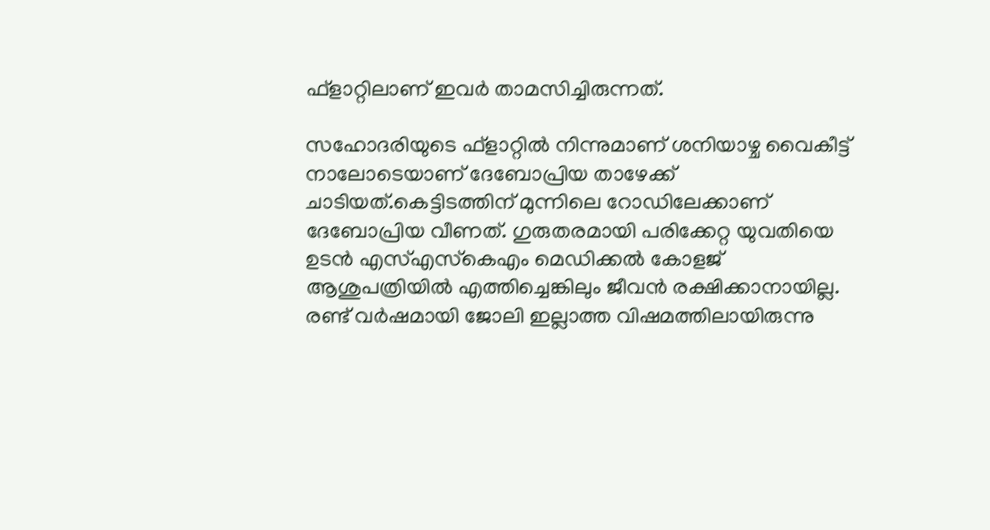ഫ്ളാറ്റിലാണ് ഇവര്‍ താമസിച്ചിരുന്നത്.

സഹോദരിയുടെ ഫ്ളാറ്റില്‍ നിന്നുമാണ് ശനിയാഴ്ച വൈകീട്ട് നാലോടെയാണ് ദേബോപ്രിയ താഴേക്ക് ചാടിയത്.കെട്ടിടത്തിന് മുന്നിലെ റോഡിലേക്കാണ് ദേബോപ്രിയ വീണത്. ഗുരുതരമായി പരിക്കേറ്റ യുവതിയെ ഉടന്‍ എസ്‌എസ്‌കെഎം മെഡിക്കല്‍ കോളജ് ആശുപത്രിയില്‍ എത്തിച്ചെങ്കിലും ജീവന്‍ രക്ഷിക്കാനായില്ല. രണ്ട് വര്‍ഷമായി ജോലി ഇല്ലാത്ത വിഷമത്തിലായിരുന്നു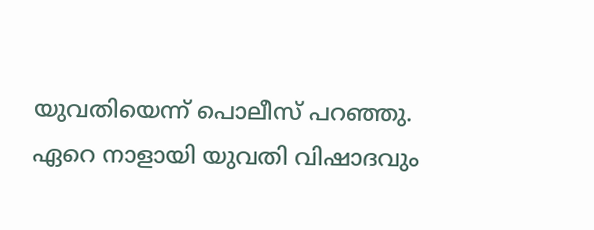യുവതിയെന്ന് പൊലീസ് പറഞ്ഞു. ഏറെ നാളായി യുവതി വിഷാദവും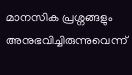മാനസിക പ്രശ്നങ്ങളും അനുഭവിച്ചിരുന്നുവെന്ന്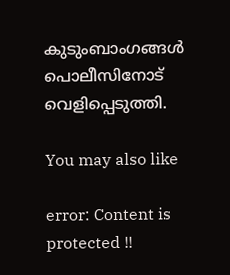കുടുംബാംഗങ്ങള്‍ പൊലീസിനോട് വെളിപ്പെടുത്തി.

You may also like

error: Content is protected !!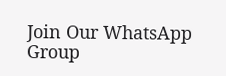Join Our WhatsApp Group